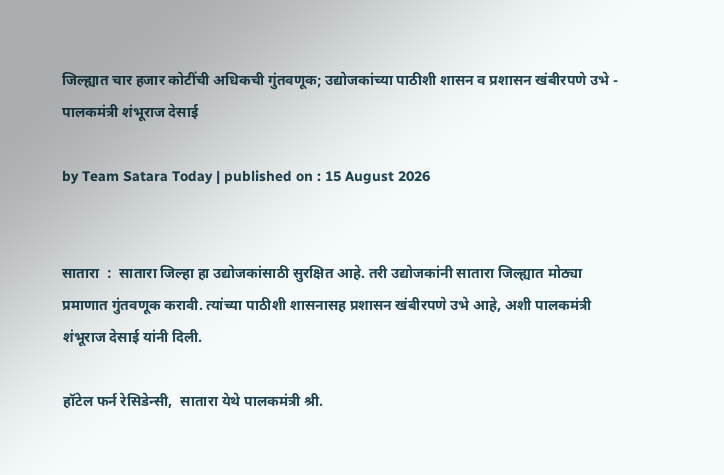जिल्ह्यात चार हजार कोटींची अधिकची गुंतवणूक; उद्योजकांच्या पाठीशी शासन व प्रशासन खंबीरपणे उभे - पालकमंत्री शंभूराज देसाई

by Team Satara Today | published on : 15 August 2026


सातारा  :  सातारा जिल्हा हा उद्योजकांसाठी सुरक्षित आहे. तरी उद्योजकांनी सातारा जिल्ह्यात मोठ्या प्रमाणात गुंतवणूक करावी. त्यांच्या पाठीशी शासनासह प्रशासन खंबीरपणे उभे आहे, अशी पालकमंत्री शंभूराज देसाई यांनी दिली.

हॉटेल फर्न रेसिडेन्सी,  सातारा येथे पालकमंत्री श्री.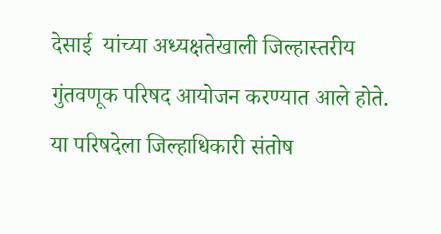देसाई  यांच्या अध्यक्षतेखाली जिल्हास्तरीय गुंतवणूक परिषद आयोजन करण्यात आले होते. या परिषदेला जिल्हाधिकारी संतोष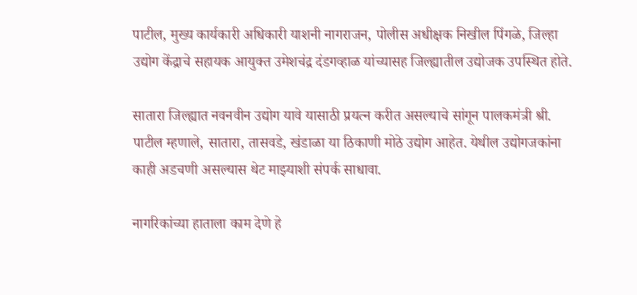पाटील, मुख्य कार्यकारी अधिकारी याशनी नागराजन, पोलीस अधीक्षक निखील पिंगळे, जिल्हा उ‌द्योग केंद्राचे सहायक आयुक्त उमेशचंद्र दंडगव्हाळ यांच्यासह जिल्ह्यातील उद्योजक उपस्थित होते.

सातारा जिल्ह्यात नवनवीन उद्योग यावे यासाठी प्रयत्न करीत असल्याचे सांगून पालकमंत्री श्री. पाटील म्हणाले, सातारा, तासवडे, खंडाळा या ठिकाणी मोठे उद्योग आहेत. येथील उद्योगजकांना काही अडचणी असल्यास थेट माझ्याशी संपर्क साधावा.

नागरिकांच्या हाताला काम देणे हे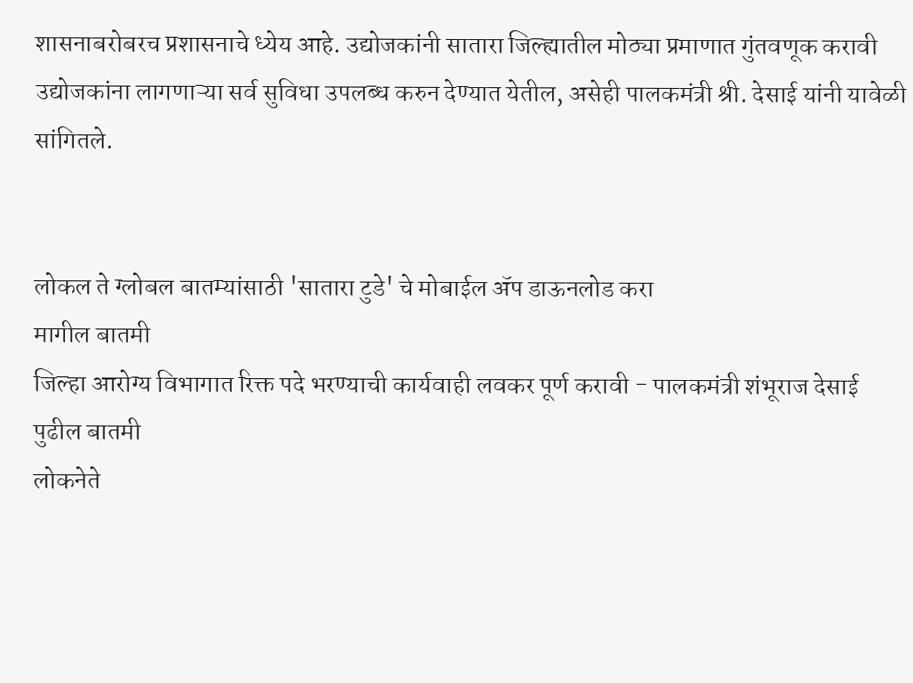शासनाबरोबरच प्रशासनाचे ध्येय आहे. उद्योजकांनी सातारा जिल्ह्यातील मोठ्या प्रमाणात गुंतवणूक करावी उद्योजकांना लागणाऱ्या सर्व सुविधा उपलब्ध करुन देण्यात येतील, असेही पालकमंत्री श्री. देसाई यांनी यावेळी सांगितले.


लोकल ते ग्लोबल बातम्यांसाठी 'सातारा टुडे' चे मोबाईल ॲप डाऊनलोड करा
मागील बातमी
जिल्हा आरोग्य विभागात रिक्त पदे भरण्याची कार्यवाही लवकर पूर्ण करावी - पालकमंत्री शंभूराज देसाई
पुढील बातमी
लोकनेते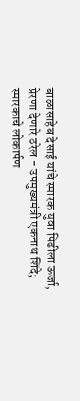बाळासाहेब देसाई यांचे स्मारक युवा पिढीला ऊर्जा, प्रेरणा देणारे ठरेल - उपमुख्यमंत्री एकनाथ शिंदे; स्मारकाचे लोकार्पण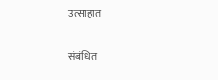उत्साहात

संबंधित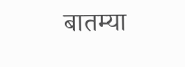बातम्या